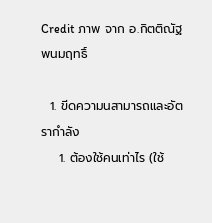Credit ภาพ จาก อ.กิตติณัฐ พนมฤทธิ์

  1. ขีดความนสามารถและอัตรากำลัง
    1. ต้องใช้คนเท่าไร (ใช้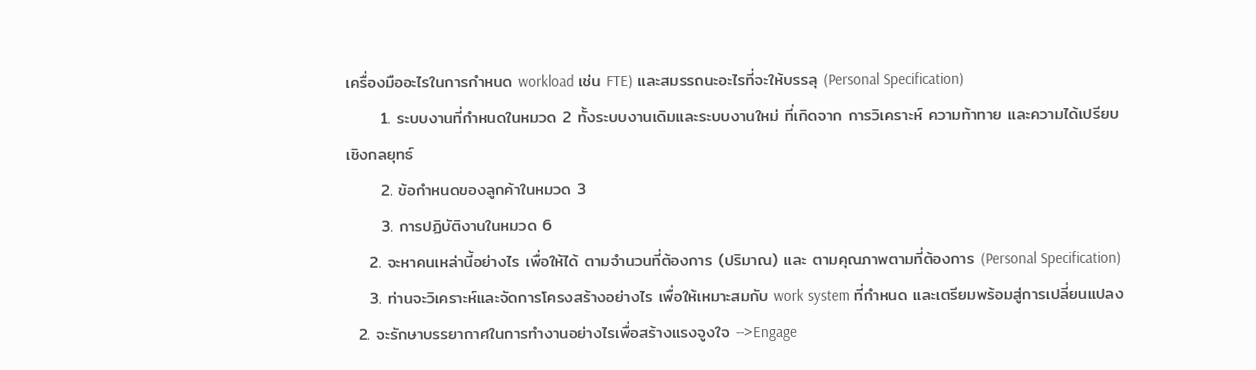เครื่องมืออะไรในการกำหนด workload เช่น FTE) และสมรรถนะอะไรที่จะให้บรรลุ (Personal Specification)
      1. ระบบงานที่กำหนดในหมวด 2 ทั้งระบบงานเดิมและระบบงานใหม่ ที่เกิดจาก การวิเคราะห์ ความท้าทาย และความได้เปรียบเชิงกลยุทธ์
      2. ข้อกำหนดของลูกค้าในหมวด 3
      3. การปฏิบัติงานในหมวด 6
    2. จะหาคนเหล่านี้อย่างไร เพื่อให้ได้ ตามจำนวนที่ต้องการ (ปริมาณ) และ ตามคุณภาพตามที่ต้องการ (Personal Specification)
    3. ท่านจะวิเคราะห์และจัดการโครงสร้างอย่างไร เพื่อให้เหมาะสมกับ work system ที่กำหนด และเตรียมพร้อมสู่การเปลี่ยนแปลง
  2. จะรักษาบรรยากาศในการทำงานอย่างไรเพื่อสร้างแรงจูงใจ -->Engage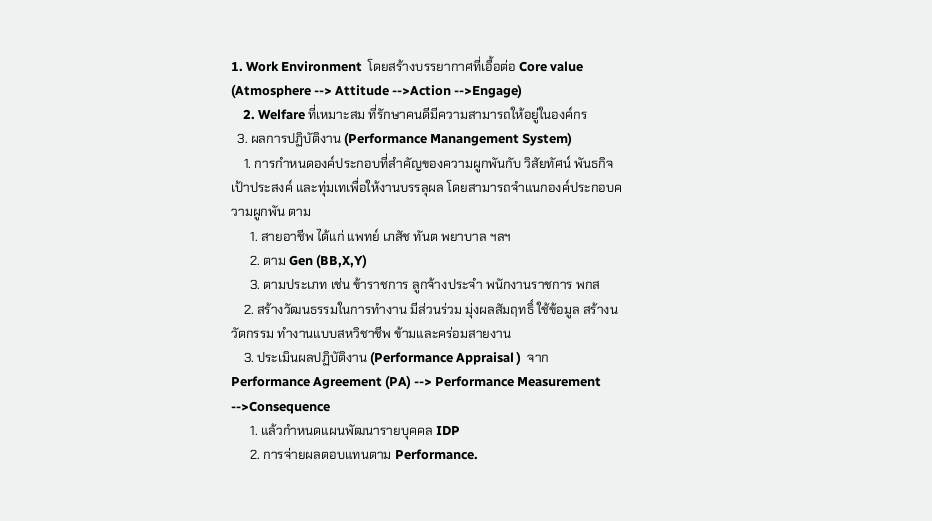1. Work Environment  โดยสร้างบรรยากาศที่เอื้อต่อ Core value  (Atmosphere --> Attitude -->Action -->Engage)
    2. Welfare ที่เหมาะสม ที่รักษาคนดีมีความสามารถให้อยู่ในองค์กร
  3. ผลการปฏิบัติงาน (Performance Manangement System)
    1. การกำหนดองค์ประกอบที่สำคัญของความผูกพันกับ วิสัยทัศน์ พันธกิจ เป้าประสงค์ และทุ่มเทเพื่อให้งานบรรลุผล โดยสามารถจำแนกองค์ประกอบความผูกพัน ตาม
      1. สายอาชีพ ได้แก่ แพทย์ เภสัช ทันต พยาบาล ฯลฯ
      2. ตาม Gen (BB,X,Y)
      3. ตามประเภท เช่น ข้าราชการ ลูกจ้างประจำ พนักงานราชการ พกส
    2. สร้างวัฒนธรรมในการทำงาน มีส่วนร่วม มุ่งผลสัมฤทธิ์ ใช้ข้อมูล สร้างนวัตกรรม ทำงานแบบสหวิชาชีพ ข้ามและคร่อมสายงาน
    3. ประเมินผลปฏิบัติงาน (Performance Appraisal )  จาก Performance Agreement (PA) --> Performance Measurement -->Consequence
      1. แล้วกำหนดแผนพัฒนารายบุคคล IDP
      2. การจ่ายผลตอบแทนตาม Performance.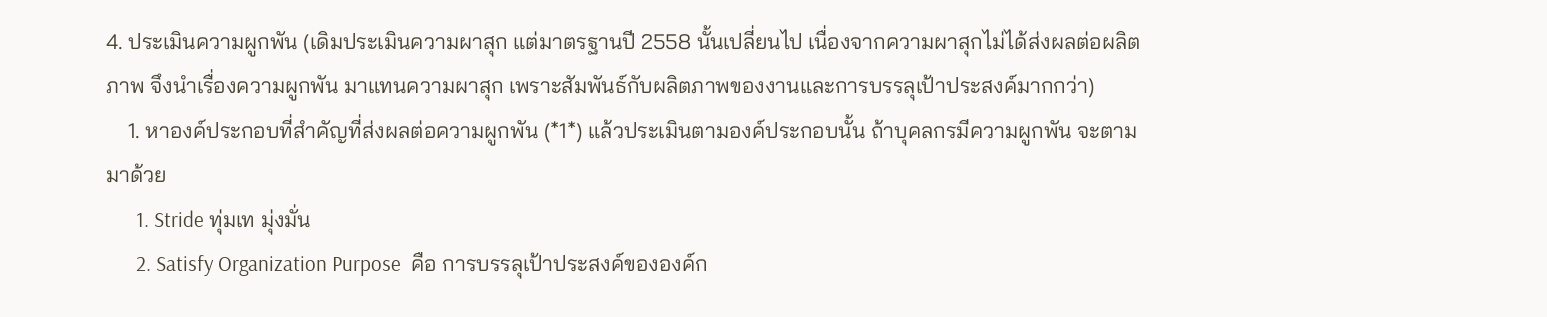4. ประเมินความผูกพัน (เดิมประเมินความผาสุก แต่มาตรฐานปี 2558 นั้นเปลี่ยนไป เนื่องจากความผาสุกไม่ได้ส่งผลต่อผลิตภาพ จึงนำเรื่องความผูกพัน มาแทนความผาสุก เพราะสัมพันธ์กับผลิตภาพของงานและการบรรลุเป้าประสงค์มากกว่า)
    1. หาองค์ประกอบที่สำคัญที่ส่งผลต่อความผูกพัน (*1*) แล้วประเมินตามองค์ประกอบนั้น ถ้าบุคลกรมีความผูกพัน จะตามมาด้วย
      1. Stride ทุ่มเท มุ่งมั่น
      2. Satisfy Organization Purpose  คือ การบรรลุเป้าประสงค์ขององค์ก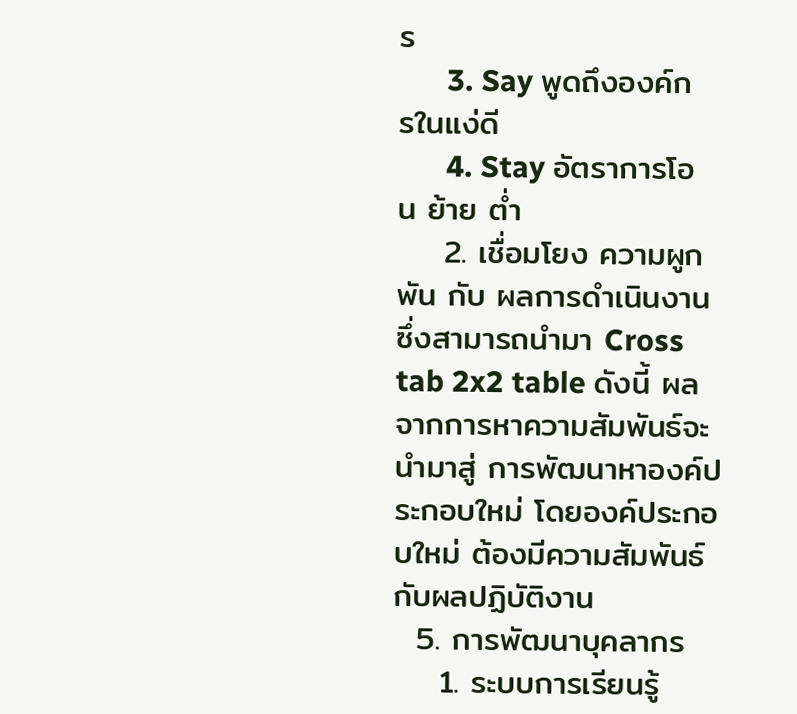ร
      3. Say พูดถึงองค์กรในแง่ดี
      4. Stay อัตราการโอน ย้าย ต่ำ
    2. เชื่อมโยง ความผูกพัน กับ ผลการดำเนินงาน  ซึ่งสามารถนำมา Cross tab 2x2 table ดังนี้ ผลจากการหาความสัมพันธ์จะนำมาสู่ การพัฒนาหาองค์ประกอบใหม่ โดยองค์ประกอบใหม่ ต้องมีความสัมพันธ์กับผลปฏิบัติงาน
  5. การพัฒนาบุคลากร
    1. ระบบการเรียนรู้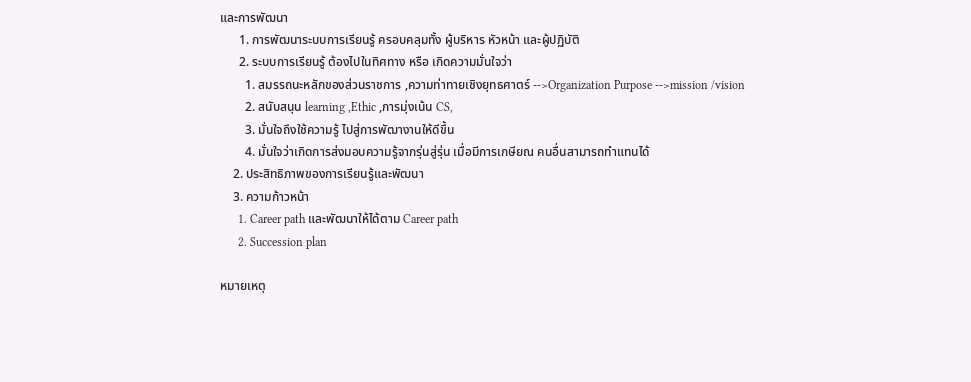และการพัฒนา
      1. การพัฒนาระบบการเรียนรู้ ครอบคลุมทั้ง ผู้บริหาร หัวหน้า และผู้ปฏิบัติ
      2. ระบบการเรียนรู้ ต้องไปในทิศทาง หรือ เกิดความมั่นใจว่า
        1. สมรรถนะหลักของส่วนราชการ ,ความท่าทายเชิงยุทธศาตร์ -->Organization Purpose -->mission /vision
        2. สนับสนุน learning ,Ethic ,การมุ่งเน้น CS,
        3. มั่นใจถึงใช้ความรู้ ไปสู่การพัฒางานให้ดีขึ้น
        4. มั่นใจว่าเกิดการส่งมอบความรู้จากรุ่นสู่รุ่น เมื่อมีการเกษียณ คนอื่นสามารถทำแทนได้
    2. ประสิทธิภาพของการเรียนรู้และพัฒนา
    3. ความก้าวหน้า
      1. Career path และพัฒนาให้ได้ตาม Career path
      2. Succession plan

หมายเหตุ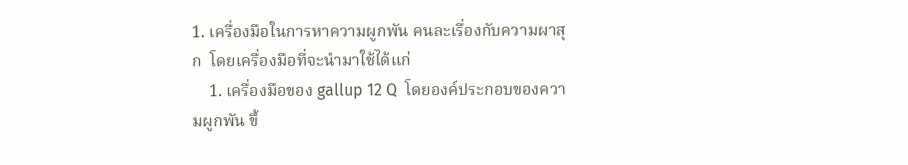1. เครื่องมือในการหาความผูกพัน คนละเรื่องกับความผาสุก  โดยเครื่องมือที่จะนำมาใช้ได้แก่
    1. เครื่องมือของ gallup 12 Q  โดยองค์ประกอบของความผูกพัน ขึ้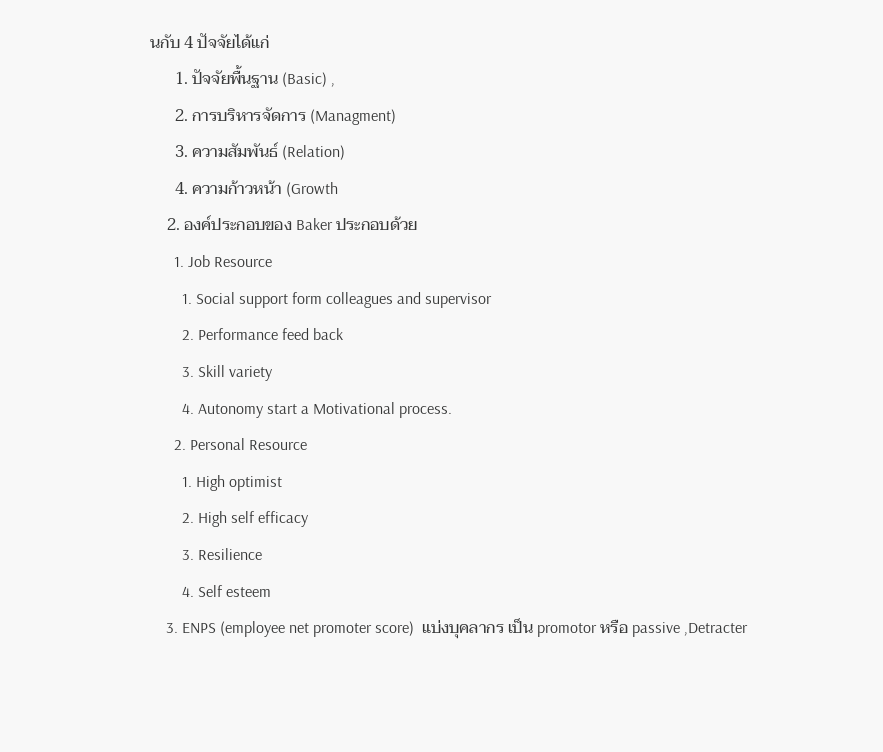นกับ 4 ปัจจัยได้แก่
      1. ปัจจัยพื้นฐาน (Basic) ,
      2. การบริหารจัดการ (Managment)
      3. ความสัมพันธ์ (Relation)
      4. ความก้าวหน้า (Growth
    2. องค์ประกอบของ Baker ประกอบด้วย
      1. Job Resource
        1. Social support form colleagues and supervisor
        2. Performance feed back
        3. Skill variety
        4. Autonomy start a Motivational process.
      2. Personal Resource
        1. High optimist
        2. High self efficacy
        3. Resilience
        4. Self esteem
    3. ENPS (employee net promoter score)  แบ่งบุคลากร เป็น promotor หรือ passive ,Detracter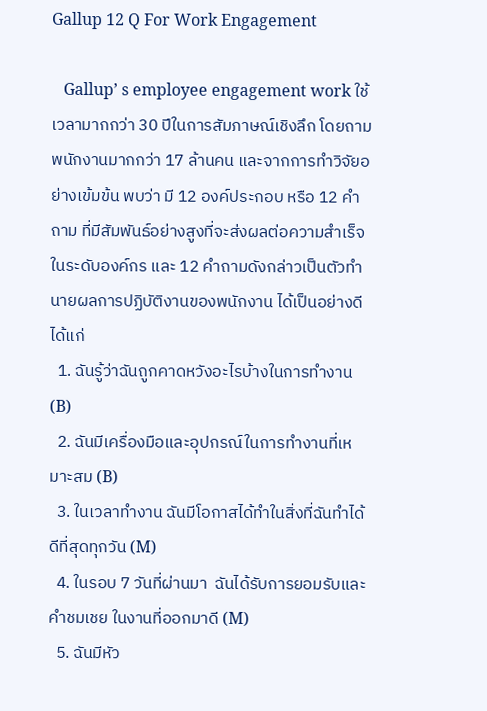Gallup 12 Q For Work Engagement

   Gallup’ s employee engagement work ใช้เวลามากกว่า 30 ปีในการสัมภาษณ์เชิงลึก โดยถามพนักงานมากกว่า 17 ล้านคน และจากการทำวิจัยอย่างเข้มข้น พบว่า มี 12 องค์ประกอบ หรือ 12 คำถาม ที่มีสัมพันธ์อย่างสูงที่จะส่งผลต่อความสำเร็จในระดับองค์กร และ 12 คำถามดังกล่าวเป็นตัวทำนายผลการปฏิบัติงานของพนักงาน ได้เป็นอย่างดี ได้แก่
  1. ฉันรู้ว่าฉันถูกคาดหวังอะไรบ้างในการทำงาน (B)
  2. ฉันมีเครื่องมือและอุปกรณ์ในการทำงานที่เหมาะสม (B)
  3. ในเวลาทำงาน ฉันมีโอกาสได้ทำในสิ่งที่ฉันทำได้ดีที่สุดทุกวัน (M)
  4. ในรอบ 7 วันที่ผ่านมา  ฉันได้รับการยอมรับและคำชมเชย ในงานที่ออกมาดี (M)
  5. ฉันมีหัว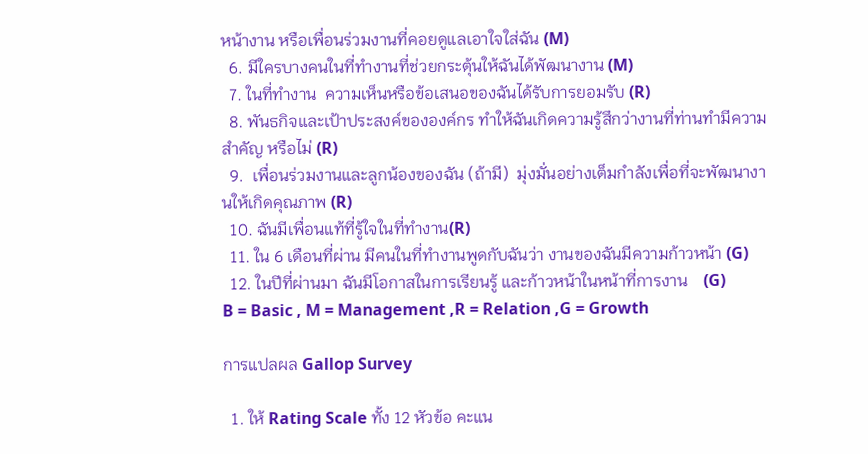หน้างาน หรือเพื่อนร่วมงานที่คอยดูแลเอาใจใส่ฉัน (M)
  6. มีใครบางคนในที่ทำงานที่ช่วยกระตุ้นให้ฉันได้พัฒนางาน (M)
  7. ในที่ทำงาน  ความเห็นหรือข้อเสนอของฉันได้รับการยอมรับ (R)
  8. พันธกิจและเป้าประสงค์ขององค์กร ทำให้ฉันเกิดความรู้สึกว่างานที่ท่านทำมีความสำคัญ หรือไม่ (R)
  9.  เพื่อนร่วมงานและลูกน้องของฉัน (ถ้ามี)  มุ่งมั่นอย่างเต็มกำลังเพื่อที่จะพัฒนางานให้เกิดคุณภาพ (R)
  10. ฉันมีเพื่อนแท้ที่รู้ใจในที่ทำงาน(R)
  11. ใน 6 เดือนที่ผ่าน มีคนในที่ทำงานพูดกับฉันว่า งานของฉันมีความก้าวหน้า (G)
  12. ในปีที่ผ่านมา ฉันมีโอกาสในการเรียนรู้ และก้าวหน้าในหน้าที่การงาน    (G)
B = Basic , M = Management ,R = Relation ,G = Growth

การแปลผล Gallop Survey

  1. ให้ Rating Scale ทั้ง 12 หัวข้อ คะแน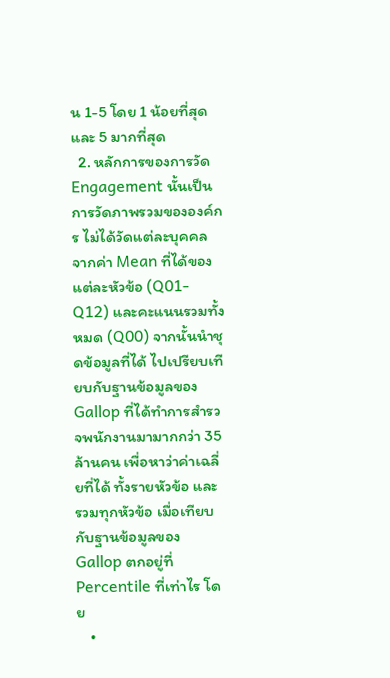น 1-5 โดย 1 น้อยที่สุด และ 5 มากที่สุด
  2. หลักการของการวัด Engagement นั้นเป็นการวัดภาพรวมขององค์กร ไม่ได้วัดแต่ละบุคคล จากค่า Mean ที่ได้ของแต่ละหัวข้อ (Q01-Q12) และคะแนนรวมทั้งหมด (Q00) จากนั้นนำชุดข้อมูลที่ได้ ไปเปรียบเทียบกับฐานข้อมูลของ Gallop ที่ได้ทำการสำรวจพนักงานมามากกว่า 35 ล้านคน เพื่อหาว่าค่าเฉลี่ยที่ได้ ทั้งรายหัวข้อ และ รวมทุกหัวข้อ เมื่อเทียบกับฐานข้อมูลของ Gallop ตกอยู่ที่ Percentile ที่เท่าไร โดย
    •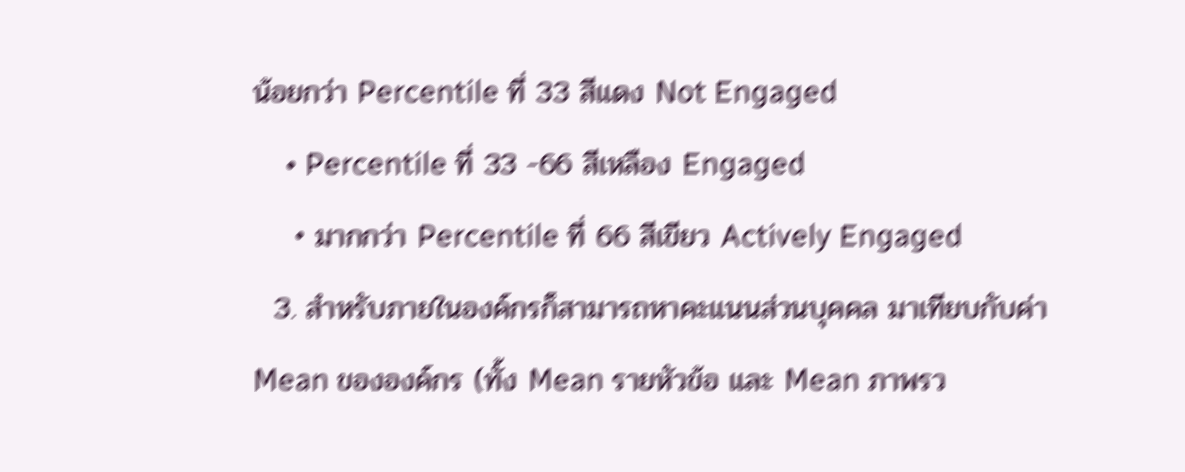น้อยกว่า Percentile ที่ 33 สีแดง Not Engaged
    • Percentile ที่ 33 -66 สีเหลือง Engaged
    • มากกว่า Percentile ที่ 66 สีเขียว Actively Engaged
  3. สำหรับภายในองค์กรก็สามารถหาคะแนนส่วนบุคคล มาเทียบกับค่า Mean ขององค์กร (ทั้ง Mean รายหัวข้อ และ Mean ภาพรว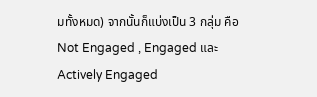มทั้งหมด) จากนั้นก็แบ่งเป็น 3 กลุ่ม คือ Not Engaged , Engaged และ Actively Engaged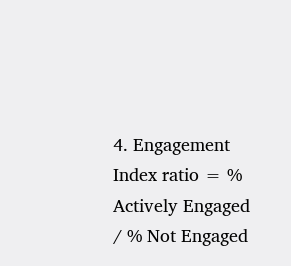4. Engagement Index ratio = % Actively Engaged / % Not Engaged